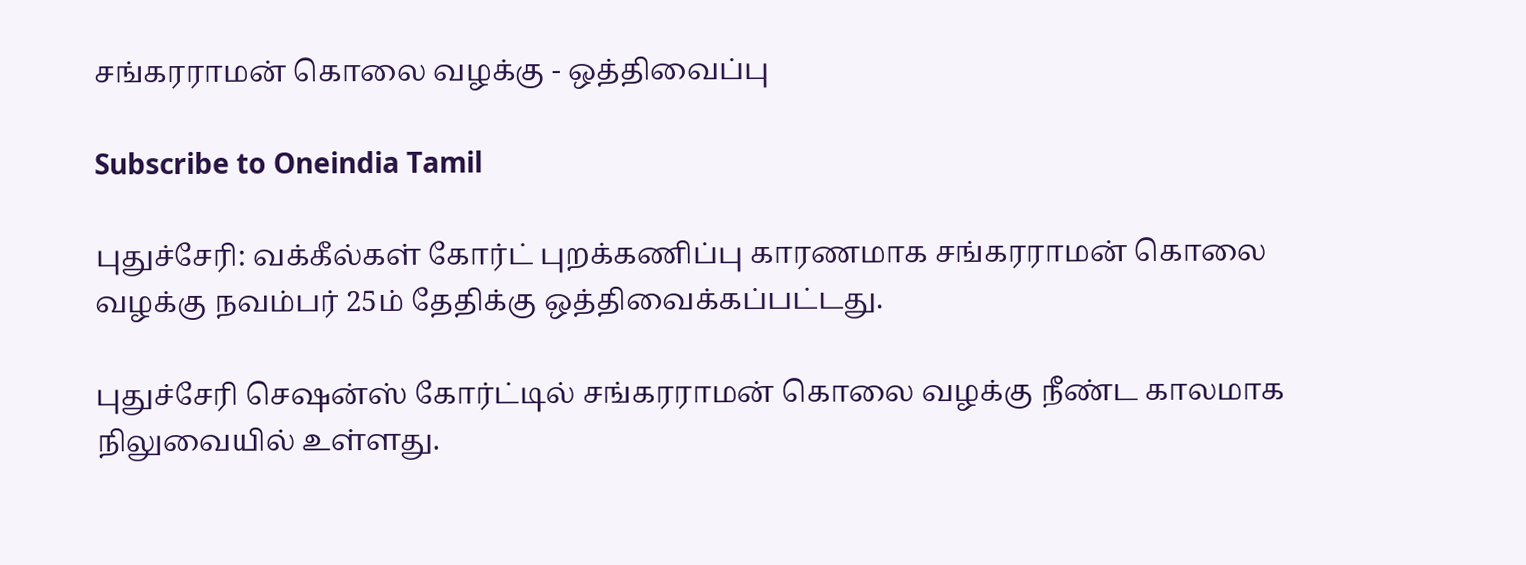சங்கரராமன் கொலை வழக்கு - ஒத்திவைப்பு

Subscribe to Oneindia Tamil

புதுச்சேரி: வக்கீல்கள் கோர்ட் புறக்கணிப்பு காரணமாக சங்கரராமன் கொலை வழக்கு நவம்பர் 25ம் தேதிக்கு ஒத்திவைக்கப்பட்டது.

புதுச்சேரி செஷன்ஸ் கோர்ட்டில் சங்கரராமன் கொலை வழக்கு நீண்ட காலமாக நிலுவையில் உள்ளது.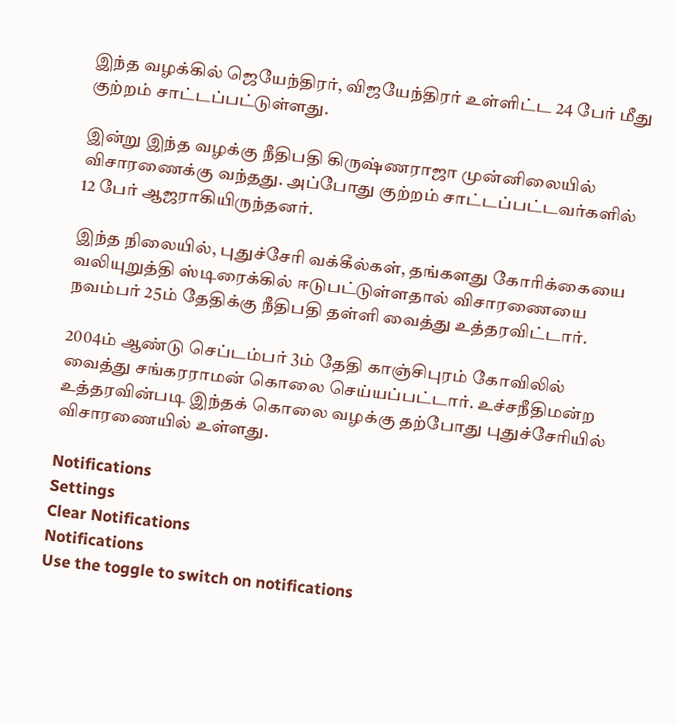இந்த வழக்கில் ஜெயேந்திரர், விஜயேந்திரர் உள்ளிட்ட 24 பேர் மீது குற்றம் சாட்டப்பட்டுள்ளது.

இன்று இந்த வழக்கு நீதிபதி கிருஷ்ணராஜா முன்னிலையில் விசாரணைக்கு வந்தது. அப்போது குற்றம் சாட்டப்பட்டவர்களில் 12 பேர் ஆஜராகியிருந்தனர்.

இந்த நிலையில், புதுச்சேரி வக்கீல்கள், தங்களது கோரிக்கையை வலியுறுத்தி ஸ்டிரைக்கில் ஈடுபட்டுள்ளதால் விசாரணையை நவம்பர் 25ம் தேதிக்கு நீதிபதி தள்ளி வைத்து உத்தரவிட்டார்.

2004ம் ஆண்டு செப்டம்பர் 3ம் தேதி காஞ்சிபுரம் கோவிலில் வைத்து சங்கரராமன் கொலை செய்யப்பட்டார். உச்சநீதிமன்ற உத்தரவின்படி இந்தக் கொலை வழக்கு தற்போது புதுச்சேரியில் விசாரணையில் உள்ளது.

Notifications
Settings
Clear Notifications
Notifications
Use the toggle to switch on notifications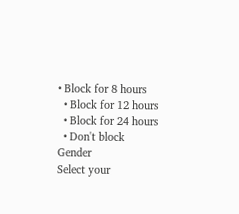• Block for 8 hours
  • Block for 12 hours
  • Block for 24 hours
  • Don't block
Gender
Select your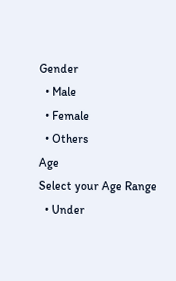Gender
  • Male
  • Female
  • Others
Age
Select your Age Range
  • Under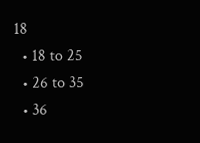18
  • 18 to 25
  • 26 to 35
  • 36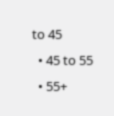to 45
  • 45 to 55
  • 55+